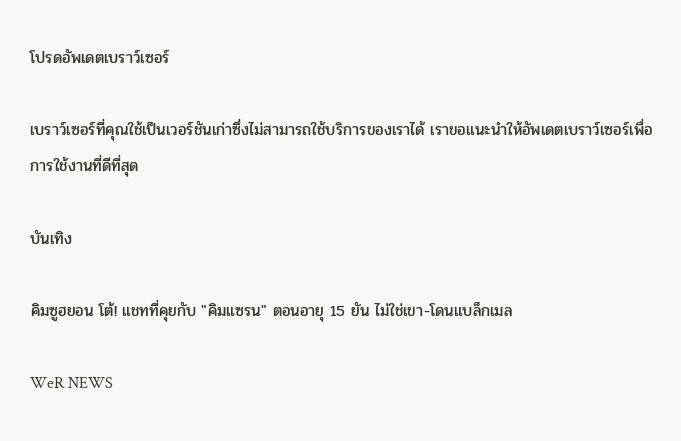โปรดอัพเดตเบราว์เซอร์

เบราว์เซอร์ที่คุณใช้เป็นเวอร์ชันเก่าซึ่งไม่สามารถใช้บริการของเราได้ เราขอแนะนำให้อัพเดตเบราว์เซอร์เพื่อการใช้งานที่ดีที่สุด

บันเทิง

คิมซูฮยอน โต้! แชทที่คุยกับ "คิมแซรน" ตอนอายุ 15 ยัน ไม่ใช่เขา-โดนแบล็กเมล

WeR NEWS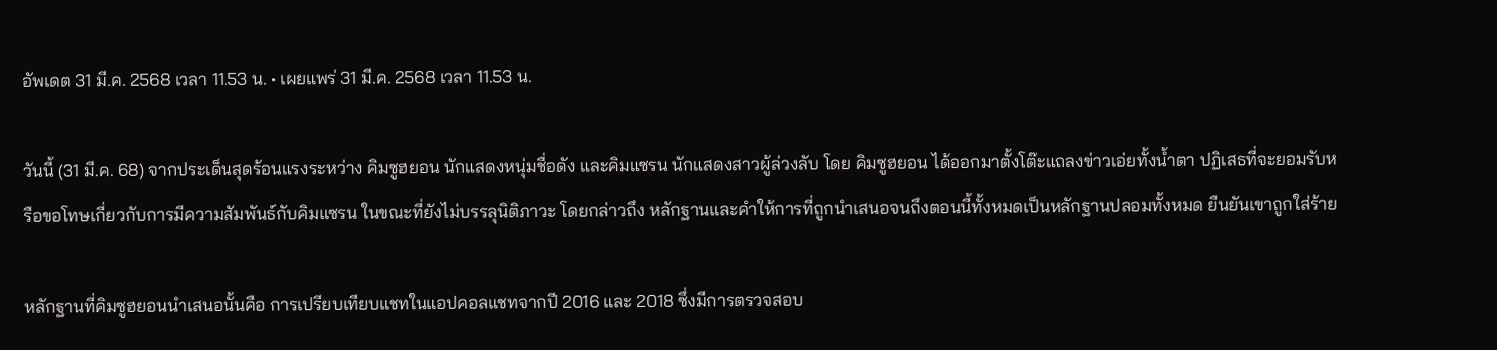อัพเดต 31 มี.ค. 2568 เวลา 11.53 น. • เผยแพร่ 31 มี.ค. 2568 เวลา 11.53 น.

วันนี้ (31 มี.ค. 68) จากประเด็นสุดร้อนแรงระหว่าง คิมซูฮยอน นักแสดงหนุ่มชื่อดัง และคิมแซรน นักแสดงสาวผู้ล่วงลับ โดย คิมซูฮยอน ได้ออกมาตั้งโต๊ะแถลงข่าวเอ่ยทั้งน้ำตา ปฏิเสธที่จะยอมรับหรือขอโทษเกี่ยวกับการมีความสัมพันธ์กับคิมแซรน ในขณะที่ยังไม่บรรลุนิติภาวะ โดยกล่าวถึง หลักฐานและคำให้การที่ถูกนำเสนอจนถึงตอนนี้ทั้งหมดเป็นหลักฐานปลอมทั้งหมด ยืนยันเขาถูกใส่ร้าย

หลักฐานที่คิมซูฮยอนนำเสนอนั้นคือ การเปรียบเทียบแชทในแอปคอลแชทจากปี 2016 และ 2018 ซึ่งมีการตรวจสอบ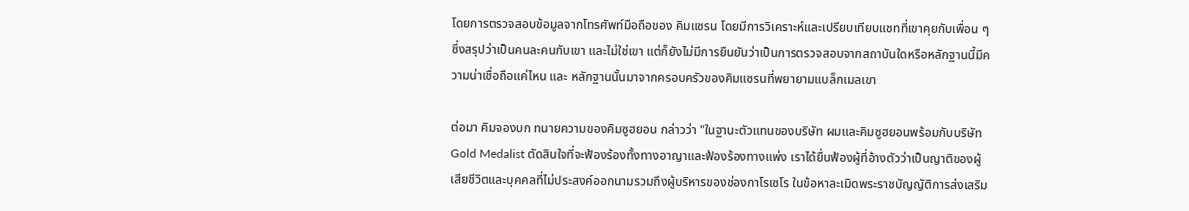โดยการตรวจสอบข้อมูลจากโทรศัพท์มือถือของ คิมแซรน โดยมีการวิเคราะห์และเปรียบเทียบแชทที่เขาคุยกับเพื่อน ๆ ซึ่งสรุปว่าเป็นคนละคนกับเขา และไม่ใช่เขา แต่ก็ยังไม่มีการยืนยันว่าเป็นการตรวจสอบจากสถาบันใดหรือหลักฐานนี้มีความน่าเชื่อถือแค่ไหน และ หลักฐานนั้นมาจากครอบครัวของคิมแซรนที่พยายามแบล็กเมลเขา

ต่อมา คิมจองบก ทนายความของคิมซูฮยอน กล่าวว่า "ในฐานะตัวแทนของบริษัท ผมและคิมซูฮยอนพร้อมกับบริษัท Gold Medalist ตัดสินใจที่จะฟ้องร้องทั้งทางอาญาและฟ้องร้องทางแพ่ง เราได้ยื่นฟ้องผู้ที่อ้างตัวว่าเป็นญาติของผู้เสียชีวิตและบุคคลที่ไม่ประสงค์ออกนามรวมถึงผู้บริหารของช่องกาโรเซโร ในข้อหาละเมิดพระราชบัญญัติการส่งเสริม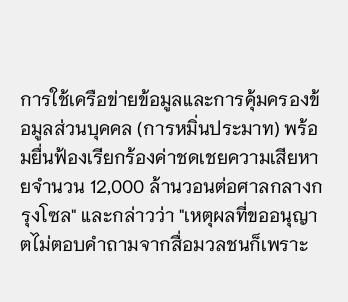การใช้เครือข่ายข้อมูลและการคุ้มครองข้อมูลส่วนบุคคล (การหมิ่นประมาท) พร้อมยื่นฟ้องเรียกร้องค่าชดเชยความเสียหายจำนวน 12,000 ล้านวอนต่อศาลกลางกรุงโซล" และกล่าวว่า "เหตุผลที่ขออนุญาตไม่ตอบคำถามจากสื่อมวลชนก็เพราะ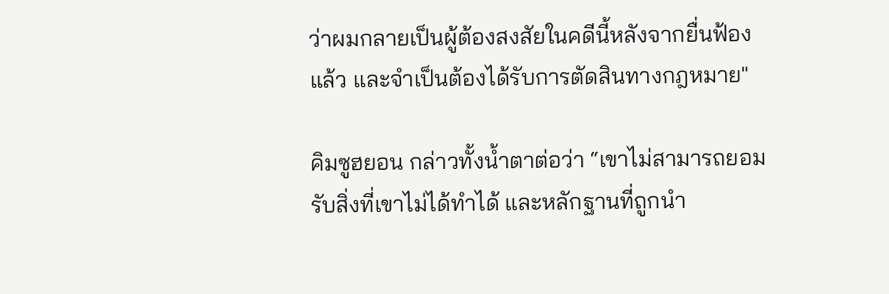ว่าผมกลายเป็นผู้ต้องสงสัยในคดีนี้หลังจากยื่นฟ้องแล้ว และจำเป็นต้องได้รับการตัดสินทางกฎหมาย"

คิมซูฮยอน กล่าวทั้งน้ำตาต่อว่า “เขาไม่สามารถยอมรับสิ่งที่เขาไม่ได้ทำได้ และหลักฐานที่ถูกนำ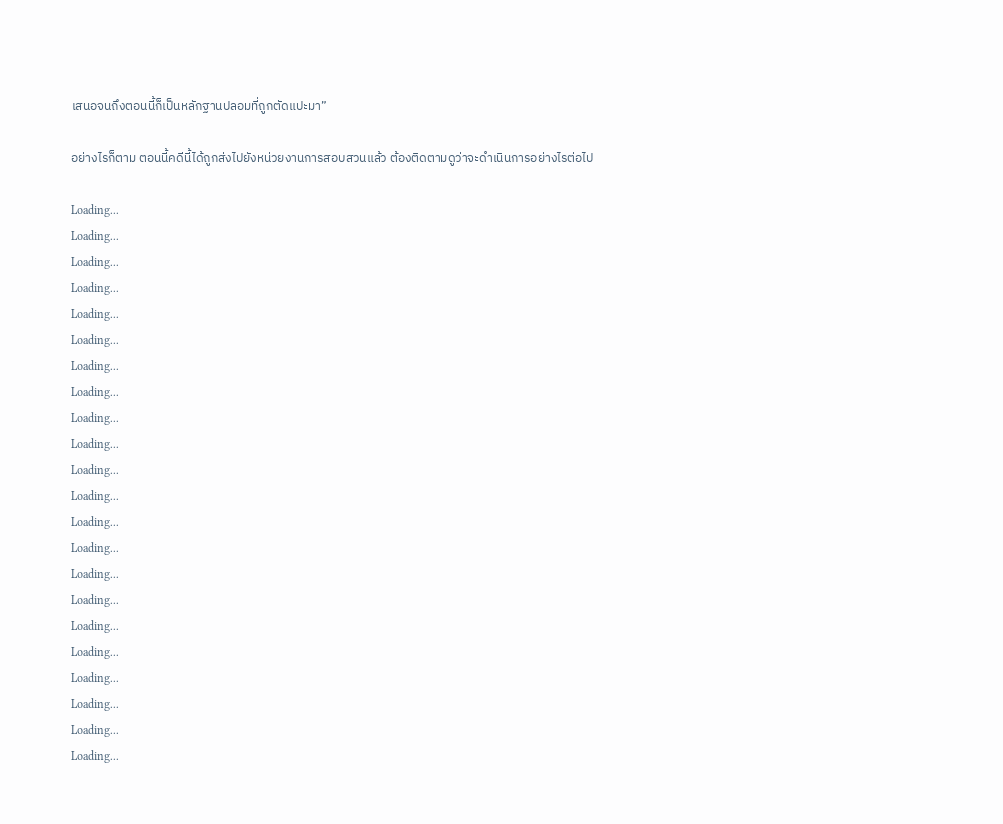เสนอจนถึงตอนนี้ก็เป็นหลักฐานปลอมที่ถูกตัดแปะมา”

อย่างไรก็ตาม ตอนนี้คดีนี้ได้ถูกส่งไปยังหน่วยงานการสอบสวนแล้ว ต้องติดตามดูว่าจะดำเนินการอย่างไรต่อไป

Loading...
Loading...
Loading...
Loading...
Loading...
Loading...
Loading...
Loading...
Loading...
Loading...
Loading...
Loading...
Loading...
Loading...
Loading...
Loading...
Loading...
Loading...
Loading...
Loading...
Loading...
Loading...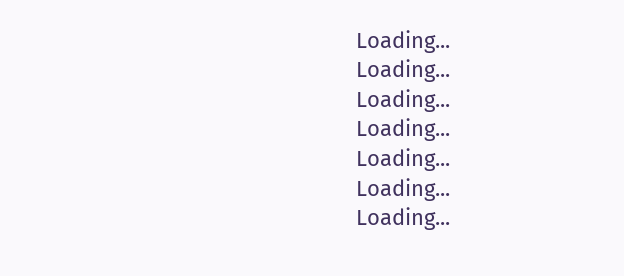Loading...
Loading...
Loading...
Loading...
Loading...
Loading...
Loading...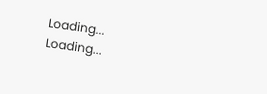Loading...
Loading...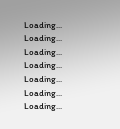Loading...
Loading...
Loading...
Loading...
Loading...
Loading...
Loading...